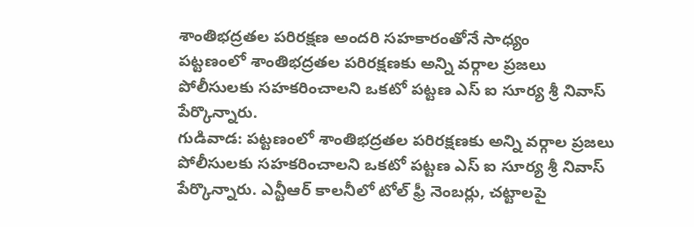శాంతిభద్రతల పరిరక్షణ అందరి సహకారంతోనే సాధ్యం
పట్టణంలో శాంతిభద్రతల పరిరక్షణకు అన్ని వర్గాల ప్రజలు పోలీసులకు సహకరించాలని ఒకటో పట్టణ ఎస్ ఐ సూర్య శ్రీ నివాస్ పేర్కొన్నారు.
గుడివాడ: పట్టణంలో శాంతిభద్రతల పరిరక్షణకు అన్ని వర్గాల ప్రజలు పోలీసులకు సహకరించాలని ఒకటో పట్టణ ఎస్ ఐ సూర్య శ్రీ నివాస్ పేర్కొన్నారు. ఎన్టీఆర్ కాలనీలో టోల్ ఫ్రీ నెంబర్లు, చట్టాలపై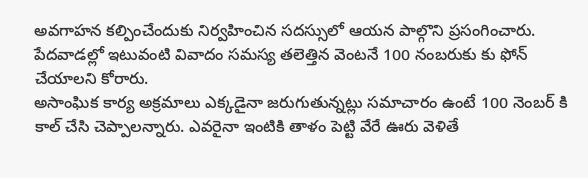అవగాహన కల్పించేందుకు నిర్వహించిన సదస్సులో ఆయన పాల్గొని ప్రసంగించారు. పేదవాడల్లో ఇటువంటి వివాదం సమస్య తలెత్తిన వెంటనే 100 నంబరుకు కు ఫోన్ చేయాలని కోరారు.
అసాంఘిక కార్య అక్రమాలు ఎక్కడైనా జరుగుతున్నట్లు సమాచారం ఉంటే 100 నెంబర్ కి కాల్ చేసి చెప్పాలన్నారు. ఎవరైనా ఇంటికి తాళం పెట్టి వేరే ఊరు వెళితే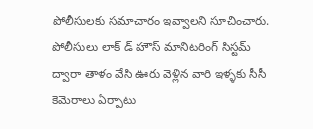పోలీసులకు సమాచారం ఇవ్వాలని సూచించారు. పోలీసులు లాక్ డ్ హౌస్ మానిటరింగ్ సిస్టమ్ ద్వారా తాళం వేసి ఊరు వెళ్లిన వారి ఇళ్ళకు సీసీ కెమెరాలు ఏర్పాటు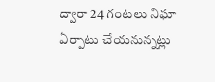ద్వారా 24 గంటలు నిఘా ఏర్పాటు చేయనున్నట్లు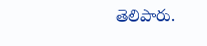తెలిపారు.